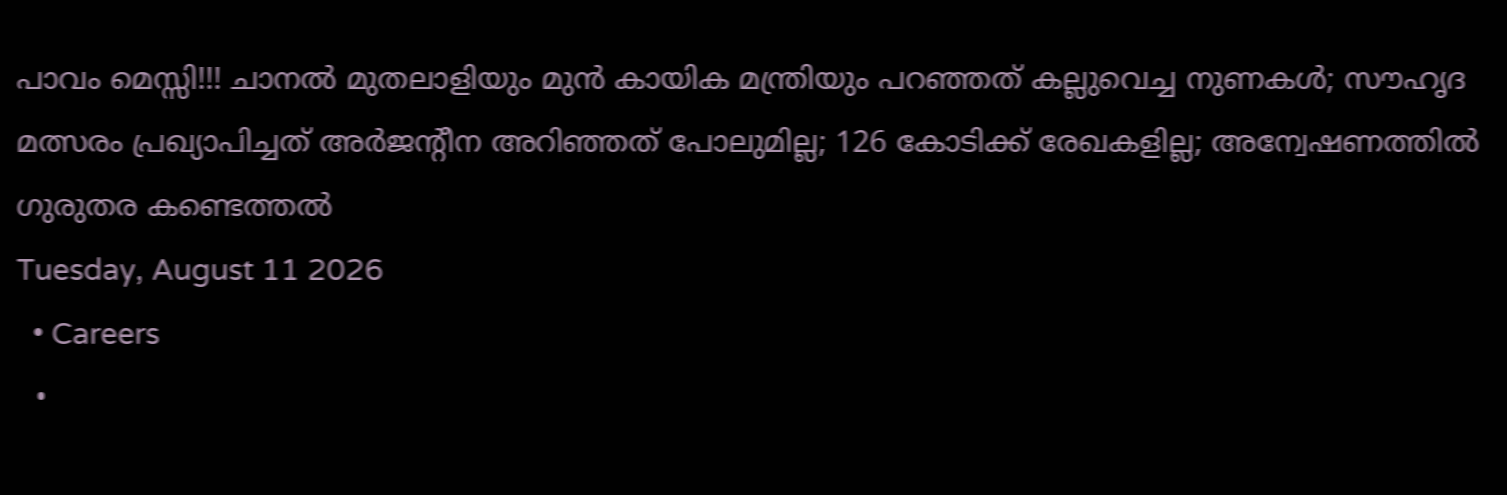പാവം മെസ്സി!!! ചാനൽ മുതലാളിയും മുൻ കായിക മന്ത്രിയും പറഞ്ഞത് കല്ലുവെച്ച നുണകൾ; സൗഹൃദ മത്സരം പ്രഖ്യാപിച്ചത് അർജന്റീന അറിഞ്ഞത് പോലുമില്ല; 126 കോടിക്ക് രേഖകളില്ല; അന്വേഷണത്തിൽ ഗുരുതര കണ്ടെത്തൽ
Tuesday, August 11 2026
  • Careers
  •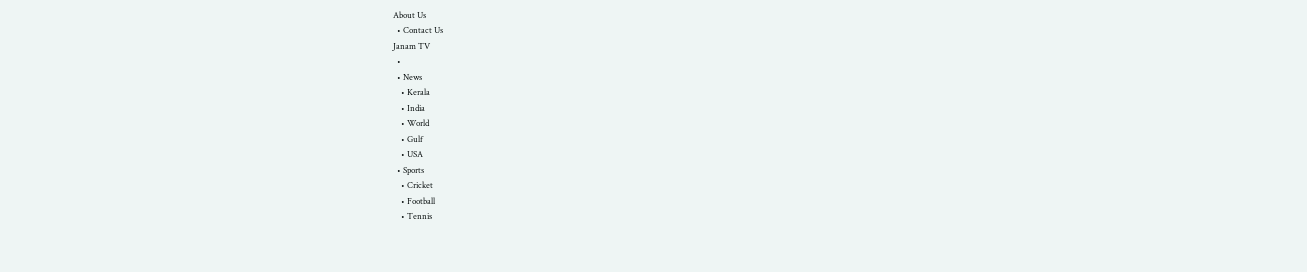About Us
  • Contact Us
Janam TV
  •
  • News
    • Kerala
    • India
    • World
    • Gulf
    • USA
  • Sports
    • Cricket
    • Football
    • Tennis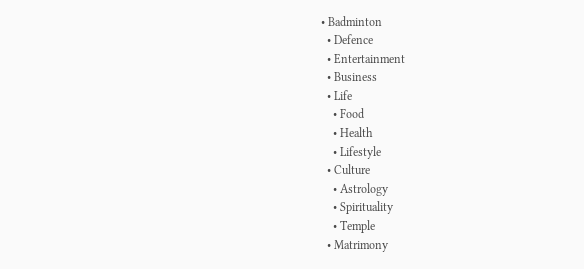• Badminton
  • Defence
  • Entertainment
  • Business
  • Life
    • Food
    • Health
    • Lifestyle
  • Culture
    • Astrology
    • Spirituality
    • Temple
  • Matrimony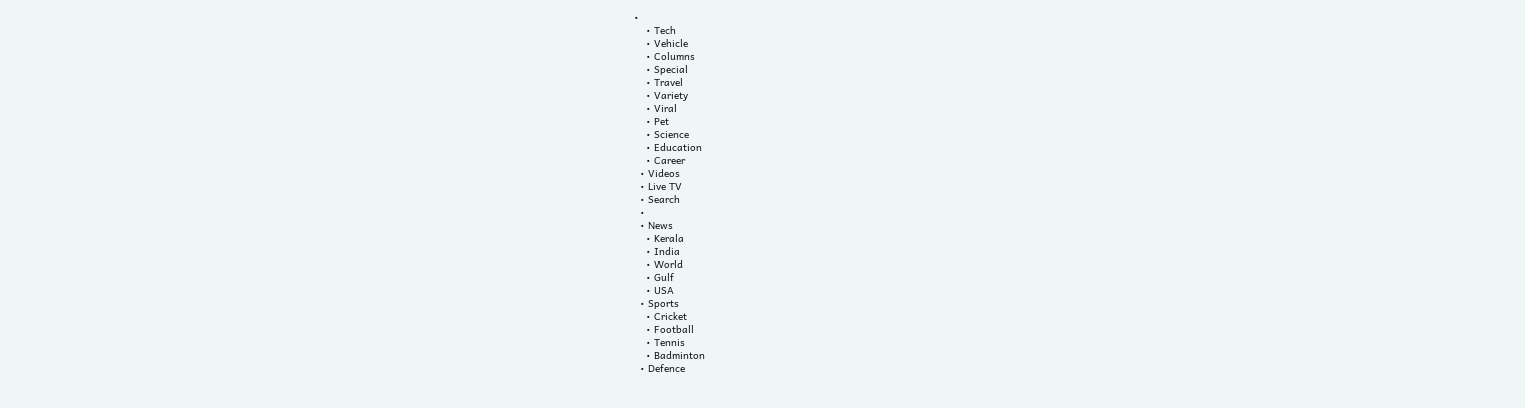•
    • Tech
    • Vehicle
    • Columns
    • Special
    • Travel
    • Variety
    • Viral
    • Pet
    • Science
    • Education
    • Career
  • Videos
  • Live TV
  • Search
  •
  • News
    • Kerala
    • India
    • World
    • Gulf
    • USA
  • Sports
    • Cricket
    • Football
    • Tennis
    • Badminton
  • Defence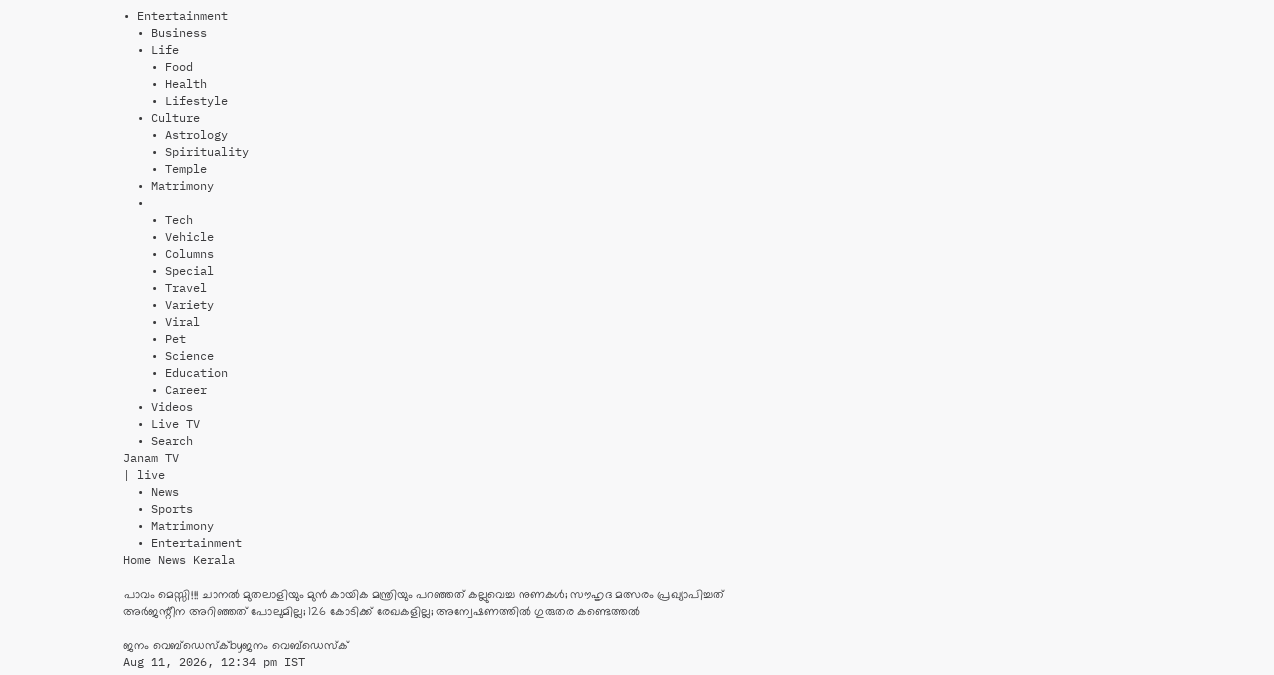• Entertainment
  • Business
  • Life
    • Food
    • Health
    • Lifestyle
  • Culture
    • Astrology
    • Spirituality
    • Temple
  • Matrimony
  •
    • Tech
    • Vehicle
    • Columns
    • Special
    • Travel
    • Variety
    • Viral
    • Pet
    • Science
    • Education
    • Career
  • Videos
  • Live TV
  • Search
Janam TV
| live
  • News
  • Sports
  • Matrimony
  • Entertainment
Home News Kerala

പാവം മെസ്സി!!! ചാനൽ മുതലാളിയും മുൻ കായിക മന്ത്രിയും പറഞ്ഞത് കല്ലുവെച്ച നുണകൾ; സൗഹൃദ മത്സരം പ്രഖ്യാപിച്ചത് അർജന്റീന അറിഞ്ഞത് പോലുമില്ല; 126 കോടിക്ക് രേഖകളില്ല; അന്വേഷണത്തിൽ ഗുരുതര കണ്ടെത്തൽ

ജനം വെബ്‌ഡെസ്ക്byജനം വെബ്‌ഡെസ്ക്
Aug 11, 2026, 12:34 pm IST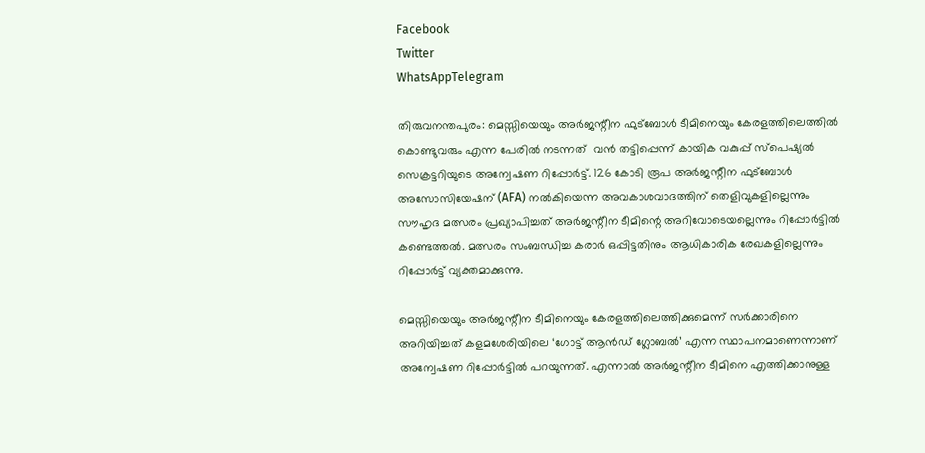Facebook
Twitter
WhatsAppTelegram

തിരുവനന്തപുരം: മെസ്സിയെയും അർജന്റീന ഫുട്ബോൾ ടീമിനെയും കേരളത്തിലെത്തിൽ കൊണ്ടുവരും എന്ന പേരിൽ നടന്നത്  വൻ തട്ടിപ്പെന്ന് കായിക വകുപ്പ് സ്പെഷ്യൽ സെക്രട്ടറിയുടെ അന്വേഷണ റിപ്പോർട്ട്. 126 കോടി രൂപ അർജന്റീന ഫുട്ബോൾ അസോസിയേഷന് (AFA) നൽകിയെന്ന അവകാശവാദത്തിന് തെളിവുകളില്ലെന്നും സൗഹൃദ മത്സരം പ്രഖ്യാപിച്ചത് അർജന്റീന ടീമിന്റെ അറിവോടെയല്ലെന്നും റിപ്പോർട്ടിൽ കണ്ടെത്തൽ. മത്സരം സംബന്ധിച്ച കരാർ ഒപ്പിട്ടതിനും ആധികാരിക രേഖകളില്ലെന്നും റിപ്പോർട്ട് വ്യക്തമാക്കുന്നു.

മെസ്സിയെയും അർജന്റീന ടീമിനെയും കേരളത്തിലെത്തിക്കുമെന്ന് സർക്കാരിനെ അറിയിച്ചത് കളമശേരിയിലെ ‘ഗോട്ട് ആൻഡ് ഗ്ലോബൽ’ എന്ന സ്ഥാപനമാണെന്നാണ് അന്വേഷണ റിപ്പോർട്ടിൽ പറയുന്നത്. എന്നാൽ അർജന്റീന ടീമിനെ എത്തിക്കാനുള്ള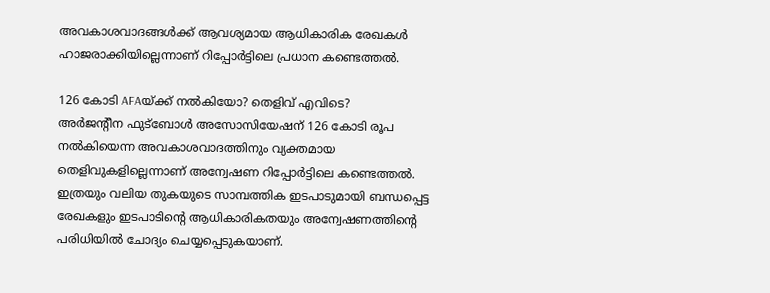അവകാശവാദങ്ങൾക്ക് ആവശ്യമായ ആധികാരിക രേഖകൾ ഹാജരാക്കിയില്ലെന്നാണ് റിപ്പോർട്ടിലെ പ്രധാന കണ്ടെത്തൽ.

126 കോടി AFAയ്‌ക്ക് നൽകിയോ? തെളിവ് എവിടെ?
അർജന്റീന ഫുട്ബോൾ അസോസിയേഷന് 126 കോടി രൂപ നൽകിയെന്ന അവകാശവാദത്തിനും വ്യക്തമായ തെളിവുകളില്ലെന്നാണ് അന്വേഷണ റിപ്പോർട്ടിലെ കണ്ടെത്തൽ. ഇത്രയും വലിയ തുകയുടെ സാമ്പത്തിക ഇടപാടുമായി ബന്ധപ്പെട്ട രേഖകളും ഇടപാടിന്റെ ആധികാരികതയും അന്വേഷണത്തിന്റെ പരിധിയിൽ ചോദ്യം ചെയ്യപ്പെടുകയാണ്.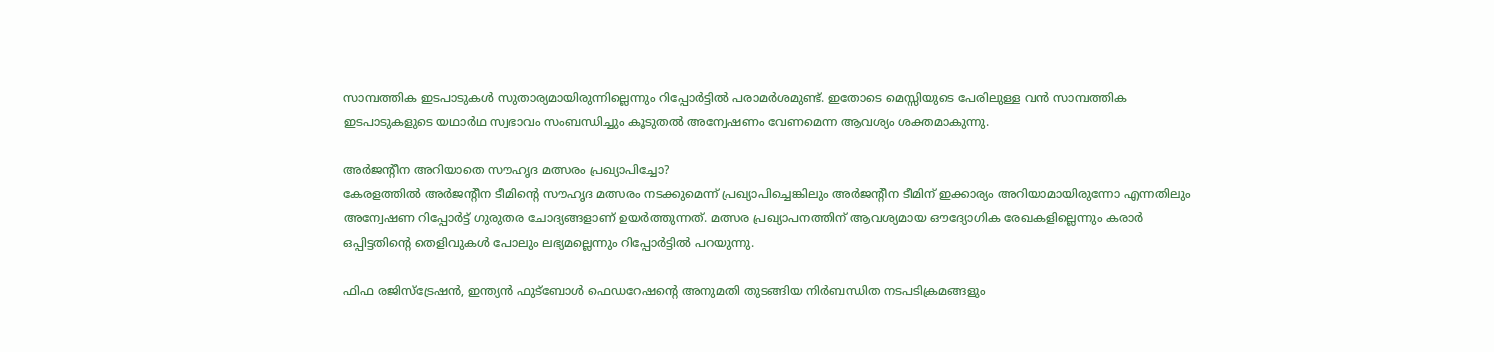സാമ്പത്തിക ഇടപാടുകൾ സുതാര്യമായിരുന്നില്ലെന്നും റിപ്പോർട്ടിൽ പരാമർശമുണ്ട്. ഇതോടെ മെസ്സിയുടെ പേരിലുള്ള വൻ സാമ്പത്തിക ഇടപാടുകളുടെ യഥാർഥ സ്വഭാവം സംബന്ധിച്ചും കൂടുതൽ അന്വേഷണം വേണമെന്ന ആവശ്യം ശക്തമാകുന്നു.

അർജന്റീന അറിയാതെ സൗഹൃദ മത്സരം പ്രഖ്യാപിച്ചോ?
കേരളത്തിൽ അർജന്റീന ടീമിന്റെ സൗഹൃദ മത്സരം നടക്കുമെന്ന് പ്രഖ്യാപിച്ചെങ്കിലും അർജന്റീന ടീമിന് ഇക്കാര്യം അറിയാമായിരുന്നോ എന്നതിലും അന്വേഷണ റിപ്പോർട്ട് ഗുരുതര ചോദ്യങ്ങളാണ് ഉയർത്തുന്നത്. മത്സര പ്രഖ്യാപനത്തിന് ആവശ്യമായ ഔദ്യോഗിക രേഖകളില്ലെന്നും കരാർ ഒപ്പിട്ടതിന്റെ തെളിവുകൾ പോലും ലഭ്യമല്ലെന്നും റിപ്പോർട്ടിൽ പറയുന്നു.

ഫിഫ രജിസ്ട്രേഷൻ, ഇന്ത്യൻ ഫുട്ബോൾ ഫെഡറേഷന്റെ അനുമതി തുടങ്ങിയ നിർബന്ധിത നടപടിക്രമങ്ങളും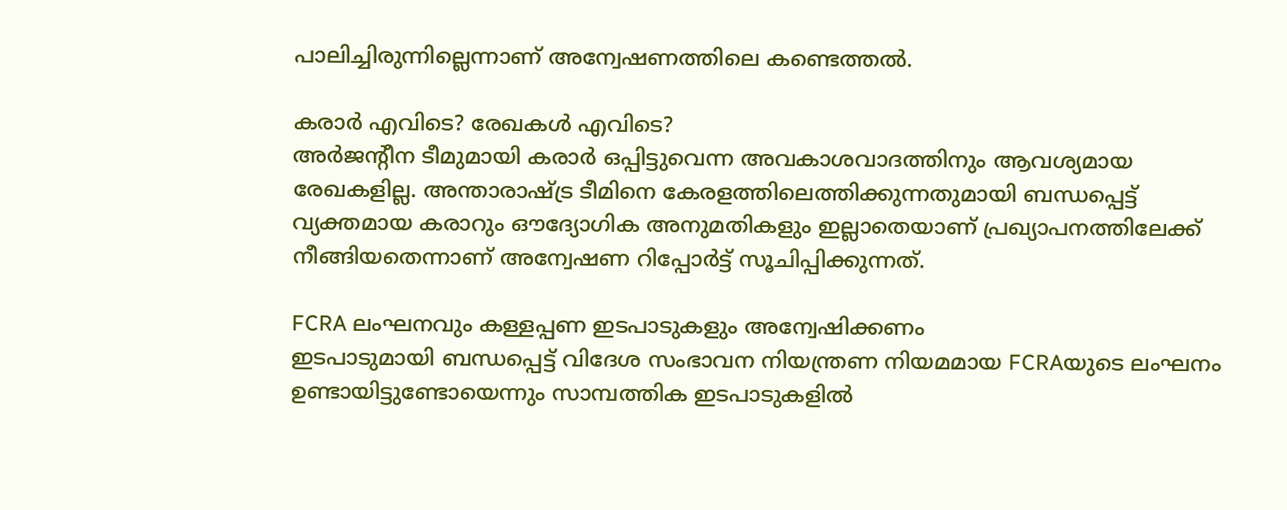പാലിച്ചിരുന്നില്ലെന്നാണ് അന്വേഷണത്തിലെ കണ്ടെത്തൽ.

കരാർ എവിടെ? രേഖകൾ എവിടെ?
അർജന്റീന ടീമുമായി കരാർ ഒപ്പിട്ടുവെന്ന അവകാശവാദത്തിനും ആവശ്യമായ രേഖകളില്ല. അന്താരാഷ്‌ട്ര ടീമിനെ കേരളത്തിലെത്തിക്കുന്നതുമായി ബന്ധപ്പെട്ട് വ്യക്തമായ കരാറും ഔദ്യോഗിക അനുമതികളും ഇല്ലാതെയാണ് പ്രഖ്യാപനത്തിലേക്ക് നീങ്ങിയതെന്നാണ് അന്വേഷണ റിപ്പോർട്ട് സൂചിപ്പിക്കുന്നത്.

FCRA ലംഘനവും കള്ളപ്പണ ഇടപാടുകളും അന്വേഷിക്കണം
ഇടപാടുമായി ബന്ധപ്പെട്ട് വിദേശ സംഭാവന നിയന്ത്രണ നിയമമായ FCRAയുടെ ലംഘനം ഉണ്ടായിട്ടുണ്ടോയെന്നും സാമ്പത്തിക ഇടപാടുകളിൽ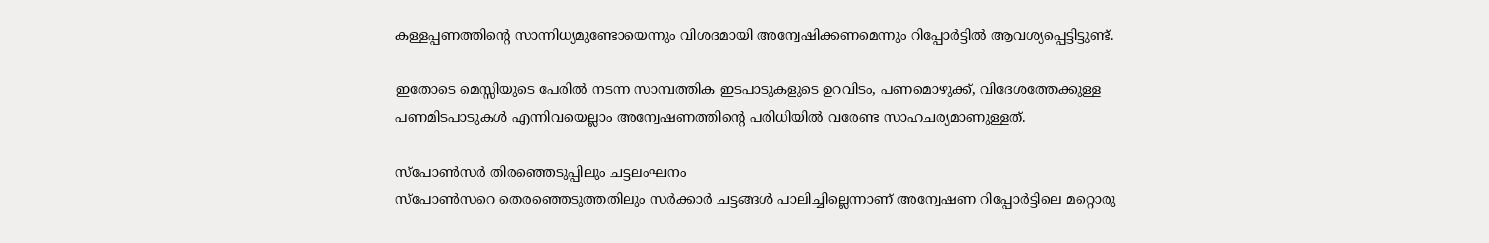കള്ളപ്പണത്തിന്റെ സാന്നിധ്യമുണ്ടോയെന്നും വിശദമായി അന്വേഷിക്കണമെന്നും റിപ്പോർട്ടിൽ ആവശ്യപ്പെട്ടിട്ടുണ്ട്.

ഇതോടെ മെസ്സിയുടെ പേരിൽ നടന്ന സാമ്പത്തിക ഇടപാടുകളുടെ ഉറവിടം, പണമൊഴുക്ക്, വിദേശത്തേക്കുള്ള പണമിടപാടുകൾ എന്നിവയെല്ലാം അന്വേഷണത്തിന്റെ പരിധിയിൽ വരേണ്ട സാഹചര്യമാണുള്ളത്.

സ്പോൺസർ തിരഞ്ഞെടുപ്പിലും ചട്ടലംഘനം
സ്പോൺസറെ തെരഞ്ഞെടുത്തതിലും സർക്കാർ ചട്ടങ്ങൾ പാലിച്ചില്ലെന്നാണ് അന്വേഷണ റിപ്പോർട്ടിലെ മറ്റൊരു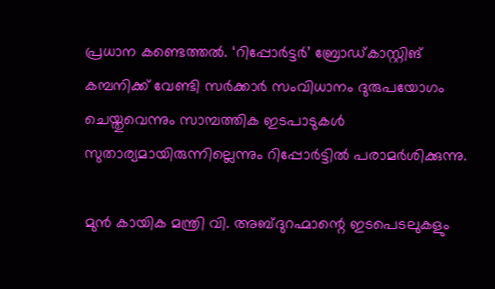പ്രധാന കണ്ടെത്തൽ. ‘റിപ്പോർട്ടർ’ ബ്രോഡ്കാസ്റ്റിങ് കമ്പനിക്ക് വേണ്ടി സർക്കാർ സംവിധാനം ദുരുപയോഗം ചെയ്തുവെന്നും സാമ്പത്തിക ഇടപാടുകൾ സുതാര്യമായിരുന്നില്ലെന്നും റിപ്പോർട്ടിൽ പരാമർശിക്കുന്നു.

മുൻ കായിക മന്ത്രി വി. അബ്ദുറഹ്മാന്റെ ഇടപെടലുകളും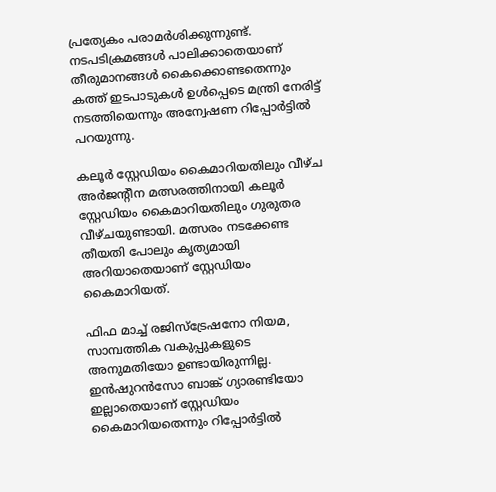പ്രത്യേകം പരാമർശിക്കുന്നുണ്ട്. നടപടിക്രമങ്ങൾ പാലിക്കാതെയാണ് തീരുമാനങ്ങൾ കൈക്കൊണ്ടതെന്നും കത്ത് ഇടപാടുകൾ ഉൾപ്പെടെ മന്ത്രി നേരിട്ട് നടത്തിയെന്നും അന്വേഷണ റിപ്പോർട്ടിൽ പറയുന്നു.

കലൂർ സ്റ്റേഡിയം കൈമാറിയതിലും വീഴ്ച
അർജന്റീന മത്സരത്തിനായി കലൂർ സ്റ്റേഡിയം കൈമാറിയതിലും ഗുരുതര വീഴ്ചയുണ്ടായി. മത്സരം നടക്കേണ്ട തീയതി പോലും കൃത്യമായി അറിയാതെയാണ് സ്റ്റേഡിയം കൈമാറിയത്.

ഫിഫ മാച്ച് രജിസ്ട്രേഷനോ നിയമ, സാമ്പത്തിക വകുപ്പുകളുടെ അനുമതിയോ ഉണ്ടായിരുന്നില്ല. ഇൻഷുറൻസോ ബാങ്ക് ഗ്യാരണ്ടിയോ ഇല്ലാതെയാണ് സ്റ്റേഡിയം കൈമാറിയതെന്നും റിപ്പോർട്ടിൽ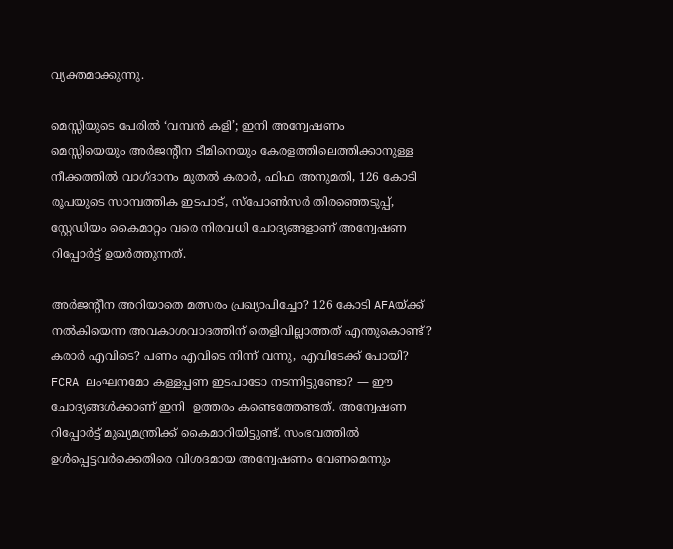വ്യക്തമാക്കുന്നു.

മെസ്സിയുടെ പേരിൽ ‘വമ്പൻ കളി’; ഇനി അന്വേഷണം
മെസ്സിയെയും അർജന്റീന ടീമിനെയും കേരളത്തിലെത്തിക്കാനുള്ള നീക്കത്തിൽ വാഗ്ദാനം മുതൽ കരാർ, ഫിഫ അനുമതി, 126 കോടി രൂപയുടെ സാമ്പത്തിക ഇടപാട്, സ്പോൺസർ തിരഞ്ഞെടുപ്പ്, സ്റ്റേഡിയം കൈമാറ്റം വരെ നിരവധി ചോദ്യങ്ങളാണ് അന്വേഷണ റിപ്പോർട്ട് ഉയർത്തുന്നത്.

അർജന്റീന അറിയാതെ മത്സരം പ്രഖ്യാപിച്ചോ? 126 കോടി AFAയ്‌ക്ക് നൽകിയെന്ന അവകാശവാദത്തിന് തെളിവില്ലാത്തത് എന്തുകൊണ്ട്? കരാർ എവിടെ? പണം എവിടെ നിന്ന് വന്നു, എവിടേക്ക് പോയി? FCRA ലംഘനമോ കള്ളപ്പണ ഇടപാടോ നടന്നിട്ടുണ്ടോ? — ഈ ചോദ്യങ്ങൾക്കാണ് ഇനി  ഉത്തരം കണ്ടെത്തേണ്ടത്. അന്വേഷണ റിപ്പോർട്ട് മുഖ്യമന്ത്രിക്ക് കൈമാറിയിട്ടുണ്ട്. സംഭവത്തിൽ ഉൾപ്പെട്ടവർക്കെതിരെ വിശദമായ അന്വേഷണം വേണമെന്നും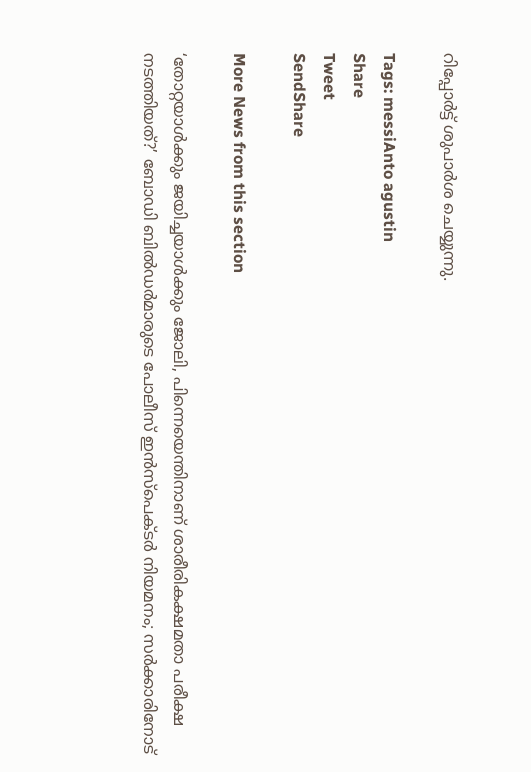റിപ്പോർട്ട് ശുപാർശ ചെയ്യുന്നു.

Tags: messiAnto agustin
Share
Tweet
SendShare

More News from this section

‘തോറ്റയാൾക്കും ജയിച്ചയാൾക്കും ജോലി, പിന്നെയെന്തിനാണ് ശാരീരികക്ഷമതാ പരീക്ഷ നടത്തിയത്?’ ബോഡി ബിൽഡർമാരുടെ പോലീസ് ഇൻസ്പെക്ടർ നിയമനം; സർക്കാരിനോട്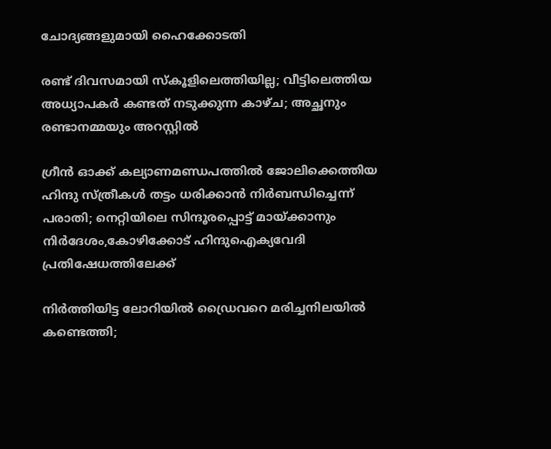ചോദ്യങ്ങളുമായി ഹൈക്കോടതി

രണ്ട് ദിവസമായി സ്കൂളിലെത്തിയില്ല; വീട്ടിലെത്തിയ അധ്യാപകർ കണ്ടത് നടുക്കുന്ന കാഴ്ച; അച്ഛനും രണ്ടാനമ്മയും അറസ്റ്റിൽ

ഗ്രീൻ ഓക്ക് കല്യാണമണ്ഡപത്തിൽ ജോലിക്കെത്തിയ ഹിന്ദു സ്ത്രീകൾ തട്ടം ധരിക്കാൻ നിർബന്ധിച്ചെന്ന് പരാതി; നെറ്റിയിലെ സിന്ദൂരപ്പൊട്ട് മായ്‌ക്കാനും നിർദേശം,കോഴിക്കോട് ഹിന്ദുഐക്യവേദി പ്രതിഷേധത്തിലേക്ക്

നിർത്തിയിട്ട ലോറിയിൽ ഡ്രൈവറെ മരിച്ചനിലയിൽ കണ്ടെത്തി;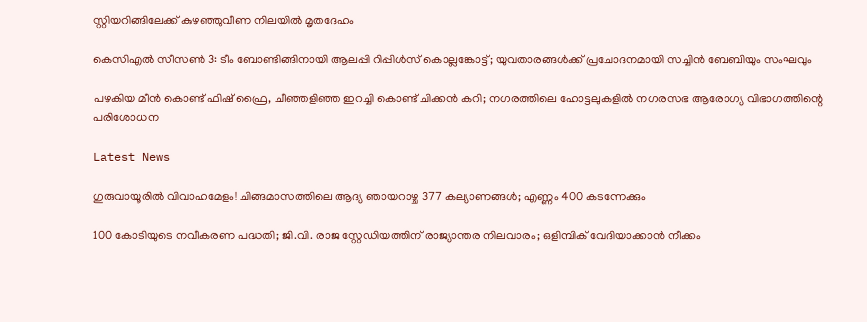സ്റ്റിയറിങ്ങിലേക്ക് കുഴഞ്ഞുവീണ നിലയിൽ മൃതദേഹം

കെസിഎൽ സീസൺ 3: ടീം ബോണ്ടിങ്ങിനായി ആലപ്പി റിപ്പിൾസ് കൊല്ലങ്കോട്ട്; യുവതാരങ്ങൾക്ക് പ്രചോദനമായി സച്ചിൻ ബേബിയും സംഘവും

പഴകിയ മീൻ കൊണ്ട് ഫിഷ് ഫ്രൈ, ചീഞ്ഞളിഞ്ഞ ഇറച്ചി കൊണ്ട് ചിക്കൻ കറി; നഗരത്തിലെ ഹോട്ടലുകളിൽ നഗരസഭ ആരോഗ്യ വിഭാഗത്തിന്റെ പരിശോധന

Latest News

ഗുരുവായൂരിൽ വിവാഹമേളം! ചിങ്ങമാസത്തിലെ ആദ്യ ഞായറാഴ്ച 377 കല്യാണങ്ങൾ; എണ്ണം 400 കടന്നേക്കും

100 കോടിയുടെ നവീകരണ പദ്ധതി; ജി.വി. രാജ സ്റ്റേഡിയത്തിന് രാജ്യാന്തര നിലവാരം; ഒളിമ്പിക് വേദിയാക്കാന്‍ നീക്കം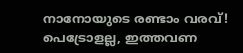നാനോയുടെ രണ്ടാം വരവ്! പെട്രോളല്ല, ഇത്തവണ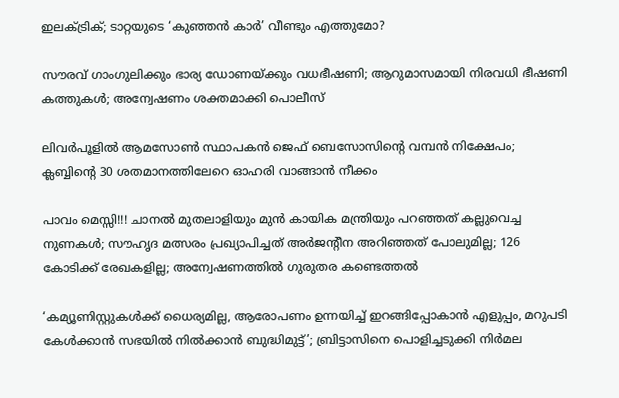ഇലക്ട്രിക്; ടാറ്റയുടെ ‘കുഞ്ഞൻ കാർ’ വീണ്ടും എത്തുമോ?

സൗരവ് ഗാംഗുലിക്കും ഭാര്യ ഡോണയ്‌ക്കും വധഭീഷണി; ആറുമാസമായി നിരവധി ഭീഷണി കത്തുകള്‍; അന്വേഷണം ശക്തമാക്കി പൊലീസ്

ലിവര്‍പൂളില്‍ ആമസോണ്‍ സ്ഥാപകന്‍ ജെഫ് ബെസോസിന്റെ വമ്പന്‍ നിക്ഷേപം; ക്ലബ്ബിന്റെ 30 ശതമാനത്തിലേറെ ഓഹരി വാങ്ങാന്‍ നീക്കം

പാവം മെസ്സി!!! ചാനൽ മുതലാളിയും മുൻ കായിക മന്ത്രിയും പറഞ്ഞത് കല്ലുവെച്ച നുണകൾ; സൗഹൃദ മത്സരം പ്രഖ്യാപിച്ചത് അർജന്റീന അറിഞ്ഞത് പോലുമില്ല; 126 കോടിക്ക് രേഖകളില്ല; അന്വേഷണത്തിൽ ഗുരുതര കണ്ടെത്തൽ

‘കമ്യൂണിസ്റ്റുകൾക്ക് ധൈര്യമില്ല, ആരോപണം ഉന്നയിച്ച് ഇറങ്ങിപ്പോകാൻ എളുപ്പം, മറുപടി കേൾക്കാൻ സഭയിൽ നിൽക്കാൻ ബുദ്ധിമുട്ട്’; ബ്രിട്ടാസിനെ പൊളിച്ചടുക്കി നിർമല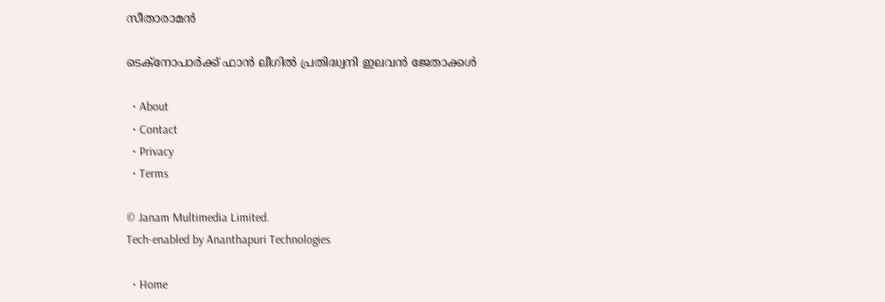സീതാരാമൻ

ടെക്നോപാർക്ക് ഫാൻ ലീഗിൽ പ്രതിദ്ധ്വനി ഇലവൻ ജേതാക്കൾ

  • About
  • Contact
  • Privacy
  • Terms

© Janam Multimedia Limited.
Tech-enabled by Ananthapuri Technologies

  • Home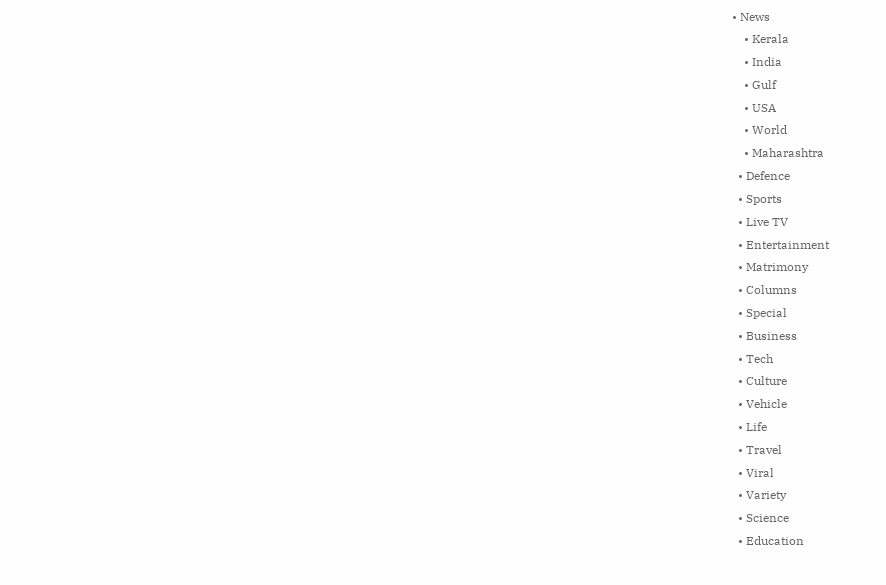• News
    • Kerala
    • India
    • Gulf
    • USA
    • World
    • Maharashtra
  • Defence
  • Sports
  • Live TV
  • Entertainment
  • Matrimony
  • Columns
  • Special
  • Business
  • Tech
  • Culture
  • Vehicle
  • Life
  • Travel
  • Viral
  • Variety
  • Science
  • Education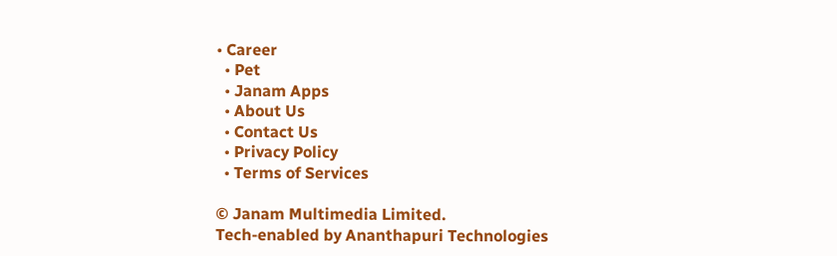• Career
  • Pet
  • Janam Apps
  • About Us
  • Contact Us
  • Privacy Policy
  • Terms of Services

© Janam Multimedia Limited.
Tech-enabled by Ananthapuri Technologies